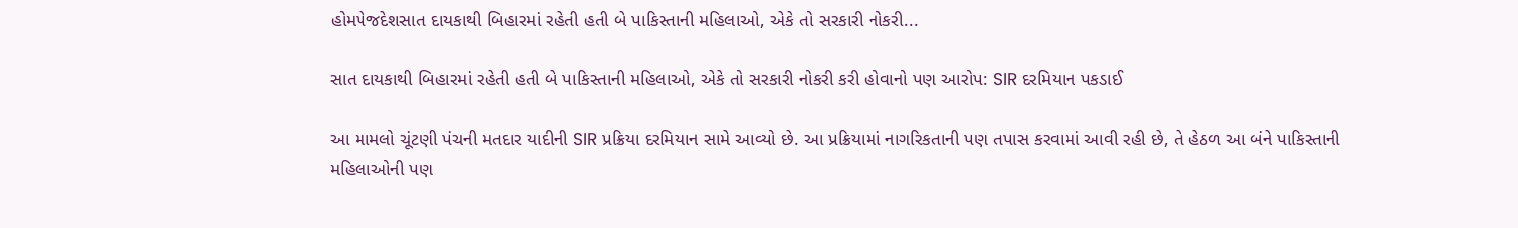હોમપેજદેશસાત દાયકાથી બિહારમાં રહેતી હતી બે પાકિસ્તાની મહિલાઓ, એકે તો સરકારી નોકરી...

સાત દાયકાથી બિહારમાં રહેતી હતી બે પાકિસ્તાની મહિલાઓ, એકે તો સરકારી નોકરી કરી હોવાનો પણ આરોપ: SIR દરમિયાન પકડાઈ

આ મામલો ચૂંટણી પંચની મતદાર યાદીની SIR પ્રક્રિયા દરમિયાન સામે આવ્યો છે. આ પ્રક્રિયામાં નાગરિકતાની પણ તપાસ કરવામાં આવી રહી છે, તે હેઠળ આ બંને પાકિસ્તાની મહિલાઓની પણ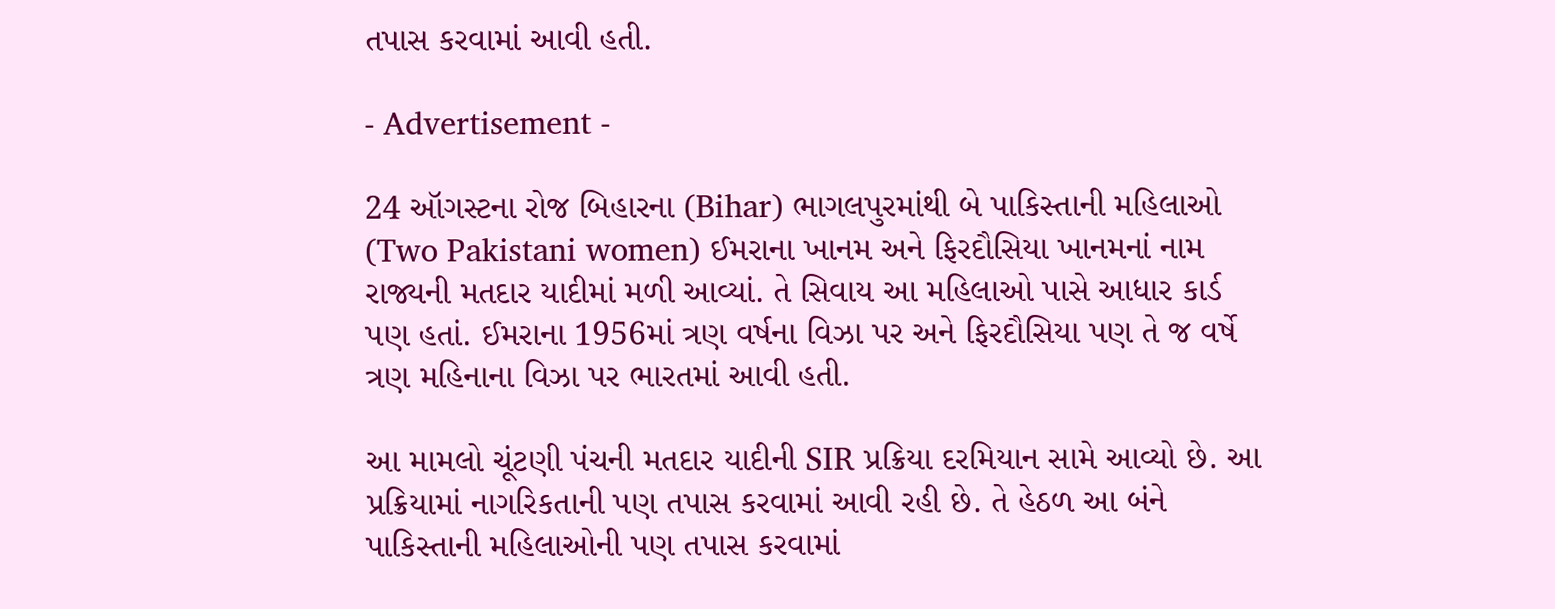તપાસ કરવામાં આવી હતી.

- Advertisement -

24 ઑગસ્ટના રોજ બિહારના (Bihar) ભાગલપુરમાંથી બે પાકિસ્તાની મહિલાઓ (Two Pakistani women) ઈમરાના ખાનમ અને ફિરદૌસિયા ખાનમનાં નામ રાજ્યની મતદાર યાદીમાં મળી આવ્યાં. તે સિવાય આ મહિલાઓ પાસે આધાર કાર્ડ પણ હતાં. ઈમરાના 1956માં ત્રણ વર્ષના વિઝા પર અને ફિરદૌસિયા પણ તે જ વર્ષે ત્રણ મહિનાના વિઝા પર ભારતમાં આવી હતી.

આ મામલો ચૂંટણી પંચની મતદાર યાદીની SIR પ્રક્રિયા દરમિયાન સામે આવ્યો છે. આ પ્રક્રિયામાં નાગરિકતાની પણ તપાસ કરવામાં આવી રહી છે. તે હેઠળ આ બંને પાકિસ્તાની મહિલાઓની પણ તપાસ કરવામાં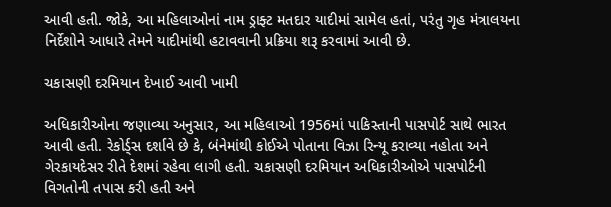આવી હતી. જોકે, આ મહિલાઓનાં નામ ડ્રાફ્ટ મતદાર યાદીમાં સામેલ હતાં, પરંતુ ગૃહ મંત્રાલયના નિર્દેશોને આધારે તેમને યાદીમાંથી હટાવવાની પ્રક્રિયા શરૂ કરવામાં આવી છે.

ચકાસણી દરમિયાન દેખાઈ આવી ખામી

અધિકારીઓના જણાવ્યા અનુસાર, આ મહિલાઓ 1956માં પાકિસ્તાની પાસપોર્ટ સાથે ભારત આવી હતી. રેકોર્ડ્સ દર્શાવે છે કે, બંનેમાંથી કોઈએ પોતાના વિઝા રિન્યૂ કરાવ્યા નહોતા અને ગેરકાયદેસર રીતે દેશમાં રહેવા લાગી હતી. ચકાસણી દરમિયાન અધિકારીઓએ પાસપોર્ટની વિગતોની તપાસ કરી હતી અને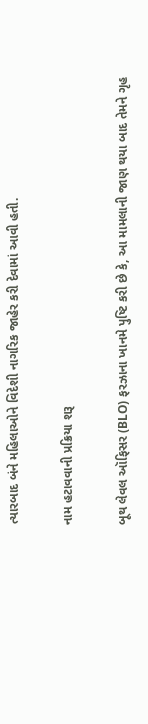ત્યારબાદ બંને મહિલાઓને વિદેશી નાગરિક જાહેર કરી દેવામાં આવી હતી.

નામ હટાવવાની પ્રક્રિયા શરૂ

બૂથ લેવલ ઑફિસર (BLO) ફરઝાના ખાનમે પુષ્ટિ કરી છે કે, આ મામલાની જાણ થયા બાદ તેમને ગૃહ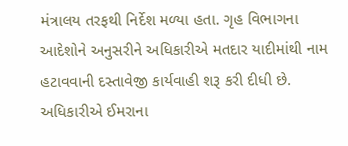મંત્રાલય તરફથી નિર્દેશ મળ્યા હતા. ગૃહ વિભાગના આદેશોને અનુસરીને અધિકારીએ મતદાર યાદીમાંથી નામ હટાવવાની દસ્તાવેજી કાર્યવાહી શરૂ કરી દીધી છે. અધિકારીએ ઈમરાના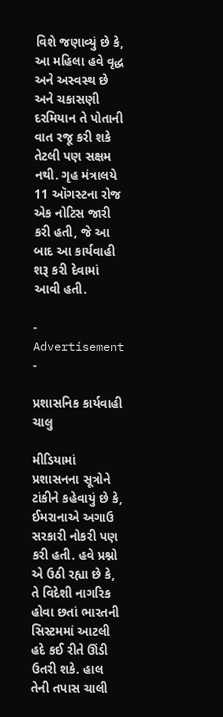વિશે જણાવ્યું છે કે, આ મહિલા હવે વૃદ્ધ અને અસ્વસ્થ છે અને ચકાસણી દરમિયાન તે પોતાની વાત રજૂ કરી શકે તેટલી પણ સક્ષમ નથી. ગૃહ મંત્રાલયે 11 ઑગસ્ટના રોજ એક નોટિસ જારી કરી હતી, જે આ બાદ આ કાર્યવાહી શરૂ કરી દેવામાં આવી હતી.

- Advertisement -

પ્રશાસનિક કાર્યવાહી ચાલુ

મીડિયામાં પ્રશાસનના સૂત્રોને ટાંકીને કહેવાયું છે કે, ઈમરાનાએ અગાઉ સરકારી નોકરી પણ કરી હતી. હવે પ્રશ્નો એ ઉઠી રહ્યા છે કે, તે વિદેશી નાગરિક હોવા છતાં ભારતની સિસ્ટમમાં આટલી હદે કઈ રીતે ઊંડી ઉતરી શકે. હાલ તેની તપાસ ચાલી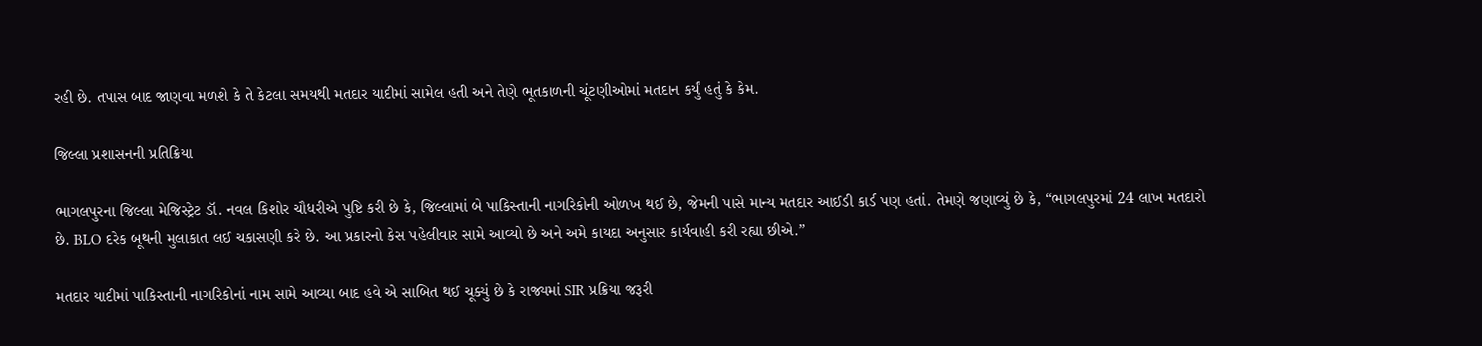રહી છે. તપાસ બાદ જાણવા મળશે કે તે કેટલા સમયથી મતદાર યાદીમાં સામેલ હતી અને તેણે ભૂતકાળની ચૂંટણીઓમાં મતદાન કર્યું હતું કે કેમ.

જિલ્લા પ્રશાસનની પ્રતિક્રિયા

ભાગલપુરના જિલ્લા મેજિસ્ટ્રેટ ડૉ. નવલ કિશોર ચૌધરીએ પુષ્ટિ કરી છે કે, જિલ્લામાં બે પાકિસ્તાની નાગરિકોની ઓળખ થઈ છે, જેમની પાસે માન્ય મતદાર આઈડી કાર્ડ પણ હતાં. તેમણે જણાવ્યું છે કે, “ભાગલપુરમાં 24 લાખ મતદારો છે. BLO દરેક બૂથની મુલાકાત લઈ ચકાસણી કરે છે. આ પ્રકારનો કેસ પહેલીવાર સામે આવ્યો છે અને અમે કાયદા અનુસાર કાર્યવાહી કરી રહ્યા છીએ.”

મતદાર યાદીમાં પાકિસ્તાની નાગરિકોનાં નામ સામે આવ્યા બાદ હવે એ સાબિત થઈ ચૂક્યું છે કે રાજ્યમાં SIR પ્રક્રિયા જરૂરી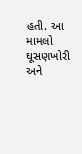હતી. આ મામલો ઘૂસણખોરી અને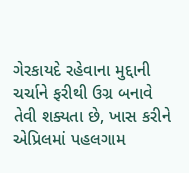ગેરકાયદે રહેવાના મુદ્દાની ચર્ચાને ફરીથી ઉગ્ર બનાવે તેવી શક્યતા છે, ખાસ કરીને એપ્રિલમાં પહલગામ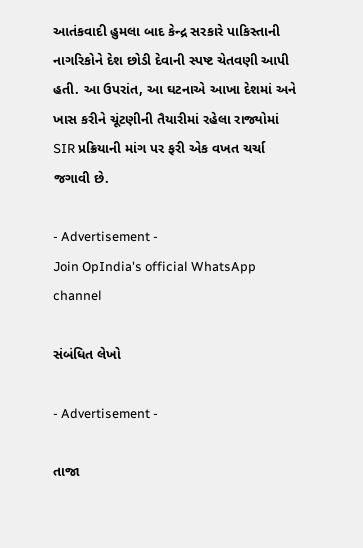આતંકવાદી હુમલા બાદ કેન્દ્ર સરકારે પાકિસ્તાની નાગરિકોને દેશ છોડી દેવાની સ્પષ્ટ ચેતવણી આપી હતી. આ ઉપરાંત, આ ઘટનાએ આખા દેશમાં અને ખાસ કરીને ચૂંટણીની તૈયારીમાં રહેલા રાજ્યોમાં SIR પ્રક્રિયાની માંગ પર ફરી એક વખત ચર્ચા જગાવી છે.

- Advertisement -
Join OpIndia's official WhatsApp channel

સંબંધિત લેખો

- Advertisement -

તાજા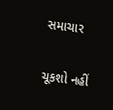સમાચાર

ચૂકશો નહીં